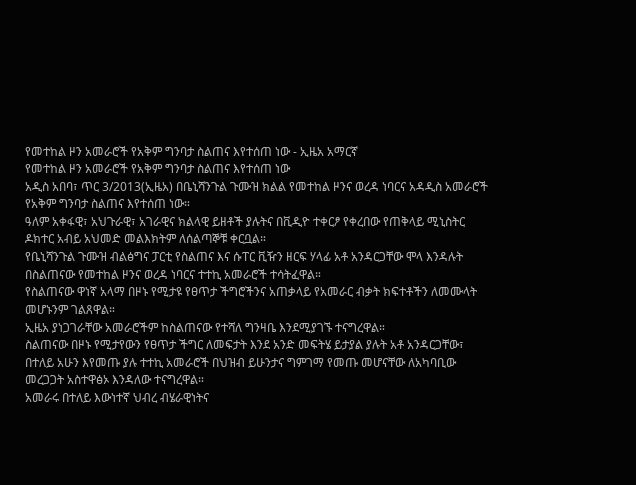የመተከል ዞን አመራሮች የአቅም ግንባታ ስልጠና እየተሰጠ ነው - ኢዜአ አማርኛ
የመተከል ዞን አመራሮች የአቅም ግንባታ ስልጠና እየተሰጠ ነው
አዲስ አበባ፣ ጥር 3/2013(ኢዜአ) በቤኒሻንጉል ጉሙዝ ክልል የመተከል ዞንና ወረዳ ነባርና አዳዲስ አመራሮች የአቅም ግንባታ ስልጠና እየተሰጠ ነው።
ዓለም አቀፋዊ፣ አህጉራዊ፣ አገራዊና ክልላዊ ይዘቶች ያሉትና በቪዲዮ ተቀርፆ የቀረበው የጠቅላይ ሚኒስትር ዶክተር አብይ አህመድ መልእክትም ለሰልጣኞቹ ቀርቧል።
የቤኒሻንጉል ጉሙዝ ብልፅግና ፓርቲ የስልጠና እና ሱፐር ቪዥን ዘርፍ ሃላፊ አቶ አንዳርጋቸው ሞላ እንዳሉት በስልጠናው የመተከል ዞንና ወረዳ ነባርና ተተኪ አመራሮች ተሳትፈዋል።
የስልጠናው ዋነኛ አላማ በዞኑ የሚታዩ የፀጥታ ችግሮችንና አጠቃላይ የአመራር ብቃት ክፍተቶችን ለመሙላት መሆኑንም ገልጸዋል።
ኢዜአ ያነጋገራቸው አመራሮችም ከስልጠናው የተሻለ ግንዛቤ እንደሚያገኙ ተናግረዋል።
ስልጠናው በዞኑ የሚታየውን የፀጥታ ችግር ለመፍታት እንደ አንድ መፍትሄ ይታያል ያሉት አቶ አንዳርጋቸው፣ በተለይ አሁን እየመጡ ያሉ ተተኪ አመራሮች በህዝብ ይሁንታና ግምገማ የመጡ መሆናቸው ለአካባቢው መረጋጋት አስተዋፅኦ እንዳለው ተናግረዋል።
አመራሩ በተለይ እውነተኛ ህብረ ብሄራዊነትና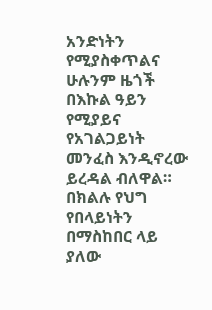አንድነትን የሚያስቀጥልና ሁሉንም ዜጎች በእኩል ዓይን የሚያይና የአገልጋይነት መንፈስ እንዲኖረው ይረዳል ብለዋል።
በክልሉ የህግ የበላይነትን በማስከበር ላይ ያለው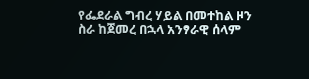የፌደራል ግብረ ሃይል በመተከል ዞን ስራ ከጀመረ በኋላ አንፃራዊ ሰላም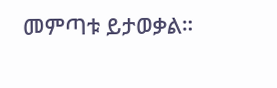መምጣቱ ይታወቃል።